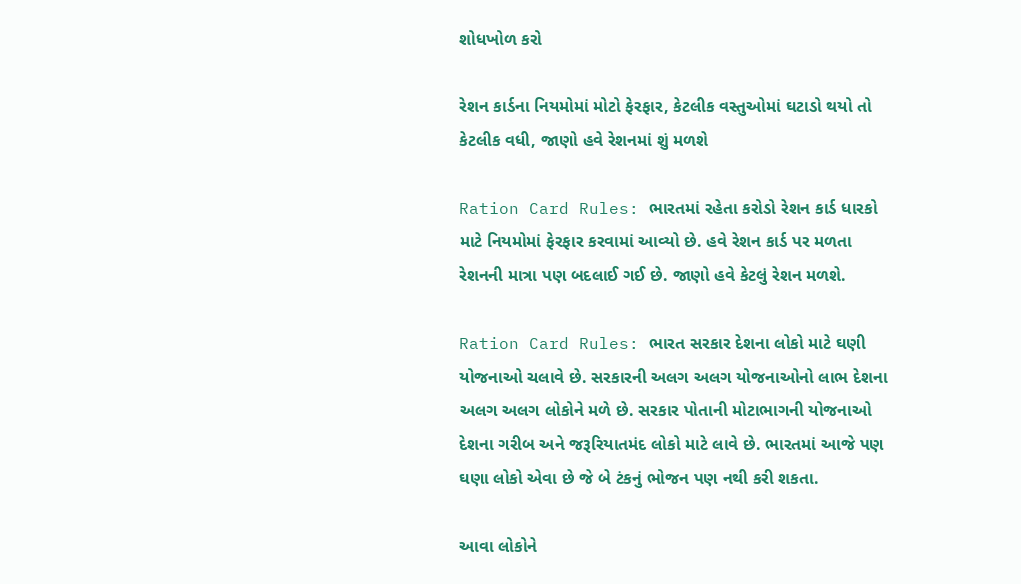શોધખોળ કરો

રેશન કાર્ડના નિયમોમાં મોટો ફેરફાર, કેટલીક વસ્તુઓમાં ઘટાડો થયો તો કેટલીક વધી, જાણો હવે રેશનમાં શું મળશે

Ration Card Rules: ભારતમાં રહેતા કરોડો રેશન કાર્ડ ધારકો માટે નિયમોમાં ફેરફાર કરવામાં આવ્યો છે. હવે રેશન કાર્ડ પર મળતા રેશનની માત્રા પણ બદલાઈ ગઈ છે. જાણો હવે કેટલું રેશન મળશે.

Ration Card Rules: ભારત સરકાર દેશના લોકો માટે ઘણી યોજનાઓ ચલાવે છે. સરકારની અલગ અલગ યોજનાઓનો લાભ દેશના અલગ અલગ લોકોને મળે છે. સરકાર પોતાની મોટાભાગની યોજનાઓ દેશના ગરીબ અને જરૂરિયાતમંદ લોકો માટે લાવે છે. ભારતમાં આજે પણ ઘણા લોકો એવા છે જે બે ટંકનું ભોજન પણ નથી કરી શકતા.

આવા લોકોને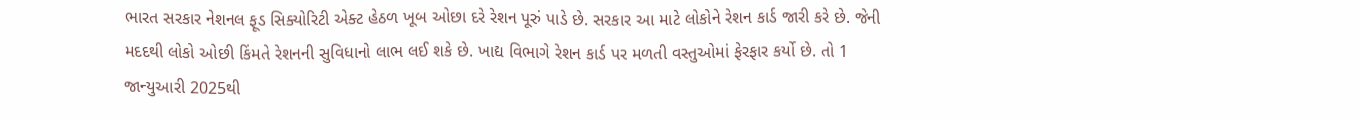ભારત સરકાર નેશનલ ફૂડ સિક્યોરિટી એક્ટ હેઠળ ખૂબ ઓછા દરે રેશન પૂરું પાડે છે. સરકાર આ માટે લોકોને રેશન કાર્ડ જારી કરે છે. જેની મદદથી લોકો ઓછી કિંમતે રેશનની સુવિધાનો લાભ લઈ શકે છે. ખાદ્ય વિભાગે રેશન કાર્ડ પર મળતી વસ્તુઓમાં ફેરફાર કર્યો છે. તો 1 જાન્યુઆરી 2025થી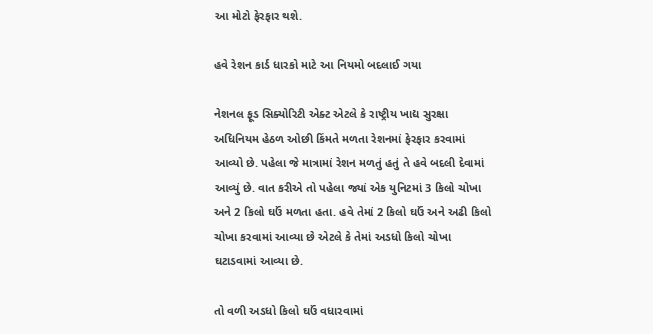આ મોટો ફેરફાર થશે.

હવે રેશન કાર્ડ ધારકો માટે આ નિયમો બદલાઈ ગયા

નેશનલ ફૂડ સિક્યોરિટી એક્ટ એટલે કે રાષ્ટ્રીય ખાદ્ય સુરક્ષા અધિનિયમ હેઠળ ઓછી કિંમતે મળતા રેશનમાં ફેરફાર કરવામાં આવ્યો છે. પહેલા જે માત્રામાં રેશન મળતું હતું તે હવે બદલી દેવામાં આવ્યું છે. વાત કરીએ તો પહેલા જ્યાં એક યુનિટમાં 3 કિલો ચોખા અને 2 કિલો ઘઉં મળતા હતા. હવે તેમાં 2 કિલો ઘઉં અને અઢી કિલો ચોખા કરવામાં આવ્યા છે એટલે કે તેમાં અડધો કિલો ચોખા ઘટાડવામાં આવ્યા છે.

તો વળી અડધો કિલો ઘઉં વધારવામાં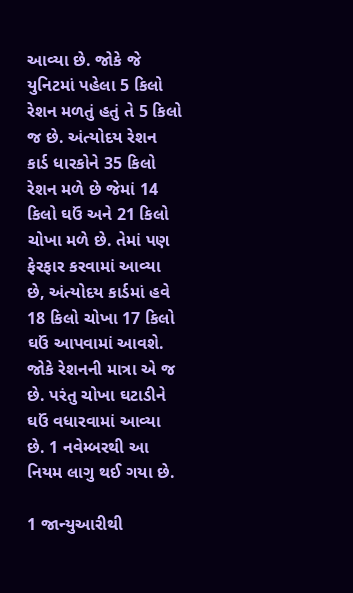આવ્યા છે. જોકે જે યુનિટમાં પહેલા 5 કિલો રેશન મળતું હતું તે 5 કિલો જ છે. અંત્યોદય રેશન કાર્ડ ધારકોને 35 કિલો રેશન મળે છે જેમાં 14 કિલો ઘઉં અને 21 કિલો ચોખા મળે છે. તેમાં પણ ફેરફાર કરવામાં આવ્યા છે, અંત્યોદય કાર્ડમાં હવે 18 કિલો ચોખા 17 કિલો ઘઉં આપવામાં આવશે. જોકે રેશનની માત્રા એ જ છે. પરંતુ ચોખા ઘટાડીને ઘઉં વધારવામાં આવ્યા છે. 1 નવેમ્બરથી આ નિયમ લાગુ થઈ ગયા છે.

1 જાન્યુઆરીથી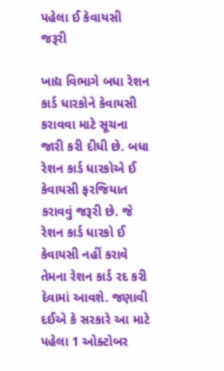પહેલા ઈ કેવાયસી જરૂરી

ખાદ્ય વિભાગે બધા રેશન કાર્ડ ધારકોને કેવાયસી કરાવવા માટે સૂચના જારી કરી દીધી છે. બધા રેશન કાર્ડ ધારકોએ ઈ કેવાયસી ફરજિયાત કરાવવું જરૂરી છે. જે રેશન કાર્ડ ધારકો ઈ કેવાયસી નહીં કરાવે તેમના રેશન કાર્ડ રદ કરી દેવામાં આવશે. જણાવી દઈએ કે સરકારે આ માટે પહેલા 1 ઓક્ટોબર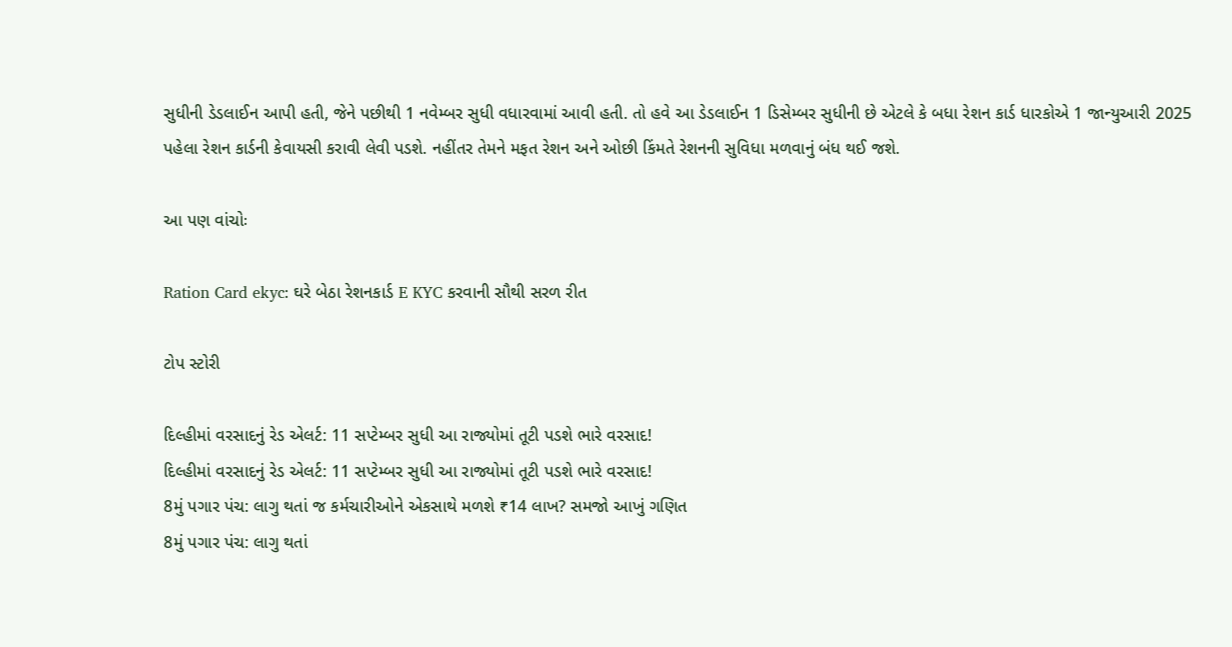સુધીની ડેડલાઈન આપી હતી, જેને પછીથી 1 નવેમ્બર સુધી વધારવામાં આવી હતી. તો હવે આ ડેડલાઈન 1 ડિસેમ્બર સુધીની છે એટલે કે બધા રેશન કાર્ડ ધારકોએ 1 જાન્યુઆરી 2025 પહેલા રેશન કાર્ડની કેવાયસી કરાવી લેવી પડશે. નહીંતર તેમને મફત રેશન અને ઓછી કિંમતે રેશનની સુવિધા મળવાનું બંધ થઈ જશે.

આ પણ વાંચોઃ

Ration Card ekyc: ઘરે બેઠા રેશનકાર્ડ E KYC કરવાની સૌથી સરળ રીત

ટોપ સ્ટોરી

દિલ્હીમાં વરસાદનું રેડ એલર્ટ: 11 સપ્ટેમ્બર સુધી આ રાજ્યોમાં તૂટી પડશે ભારે વરસાદ!
દિલ્હીમાં વરસાદનું રેડ એલર્ટ: 11 સપ્ટેમ્બર સુધી આ રાજ્યોમાં તૂટી પડશે ભારે વરસાદ!
8મું પગાર પંચ: લાગુ થતાં જ કર્મચારીઓને એકસાથે મળશે ₹14 લાખ? સમજો આખું ગણિત
8મું પગાર પંચ: લાગુ થતાં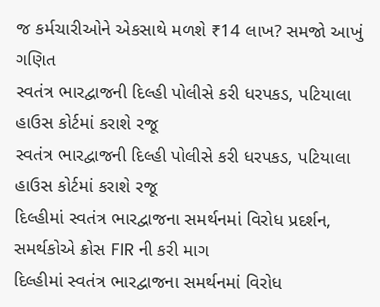જ કર્મચારીઓને એકસાથે મળશે ₹14 લાખ? સમજો આખું ગણિત
સ્વતંત્ર ભારદ્વાજની દિલ્હી પોલીસે કરી ધરપકડ, પટિયાલા હાઉસ કોર્ટમાં કરાશે રજૂ
સ્વતંત્ર ભારદ્વાજની દિલ્હી પોલીસે કરી ધરપકડ, પટિયાલા હાઉસ કોર્ટમાં કરાશે રજૂ
દિલ્હીમાં સ્વતંત્ર ભારદ્વાજના સમર્થનમાં વિરોધ પ્રદર્શન, સમર્થકોએ ક્રોસ FIR ની કરી માગ
દિલ્હીમાં સ્વતંત્ર ભારદ્વાજના સમર્થનમાં વિરોધ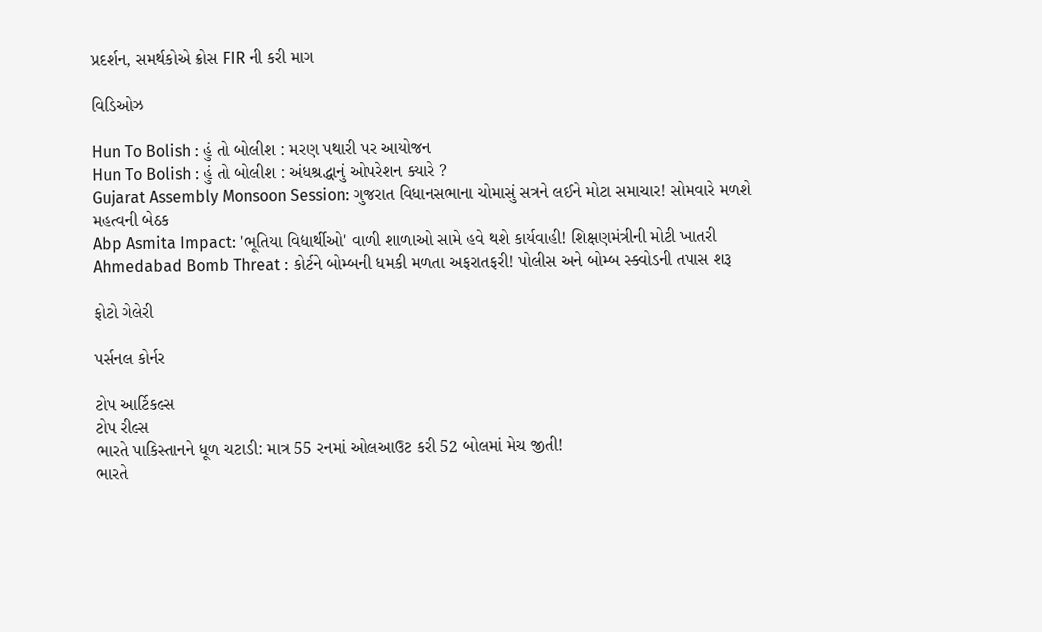પ્રદર્શન, સમર્થકોએ ક્રોસ FIR ની કરી માગ

વિડિઓઝ

Hun To Bolish : હું તો બોલીશ : મરણ પથારી પર આયોજન
Hun To Bolish : હું તો બોલીશ : અંધશ્રદ્ધાનું ઓપરેશન ક્યારે ?
Gujarat Assembly Monsoon Session: ગુજરાત વિધાનસભાના ચોમાસું સત્રને લઈને મોટા સમાચાર! સોમવારે મળશે મહત્વની બેઠક
Abp Asmita Impact: 'ભૂતિયા વિદ્યાર્થીઓ' વાળી શાળાઓ સામે હવે થશે કાર્યવાહી! શિક્ષણમંત્રીની મોટી ખાતરી
Ahmedabad Bomb Threat : કોર્ટને બોમ્બની ધમકી મળતા અફરાતફરી! પોલીસ અને બોમ્બ સ્ક્વોડની તપાસ શરૂ

ફોટો ગેલેરી

પર્સનલ કોર્નર

ટોપ આર્ટિકલ્સ
ટોપ રીલ્સ
ભારતે પાકિસ્તાનને ધૂળ ચટાડી: માત્ર 55 રનમાં ઓલઆઉટ કરી 52 બોલમાં મેચ જીતી!
ભારતે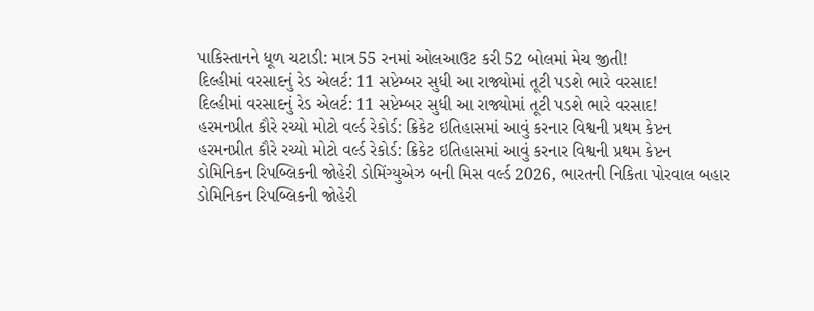પાકિસ્તાનને ધૂળ ચટાડી: માત્ર 55 રનમાં ઓલઆઉટ કરી 52 બોલમાં મેચ જીતી!
દિલ્હીમાં વરસાદનું રેડ એલર્ટ: 11 સપ્ટેમ્બર સુધી આ રાજ્યોમાં તૂટી પડશે ભારે વરસાદ!
દિલ્હીમાં વરસાદનું રેડ એલર્ટ: 11 સપ્ટેમ્બર સુધી આ રાજ્યોમાં તૂટી પડશે ભારે વરસાદ!
હરમનપ્રીત કૌરે રચ્યો મોટો વર્લ્ડ રેકોર્ડ: ક્રિકેટ ઇતિહાસમાં આવું કરનાર વિશ્વની પ્રથમ કેપ્ટન
હરમનપ્રીત કૌરે રચ્યો મોટો વર્લ્ડ રેકોર્ડ: ક્રિકેટ ઇતિહાસમાં આવું કરનાર વિશ્વની પ્રથમ કેપ્ટન
ડોમિનિકન રિપબ્લિકની જોહેરી ડોમિંગ્યુએઝ બની મિસ વર્લ્ડ 2026, ભારતની નિકિતા પોરવાલ બહાર
ડોમિનિકન રિપબ્લિકની જોહેરી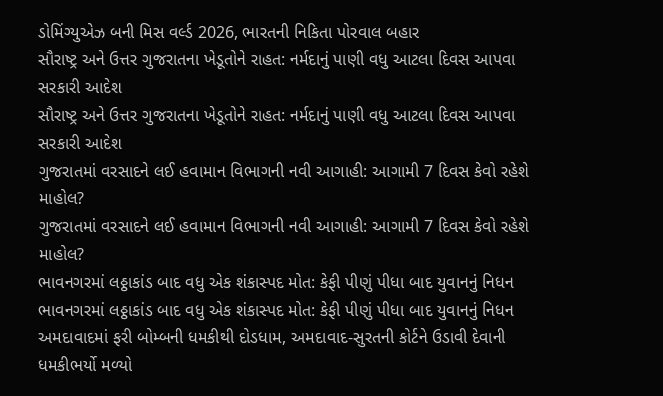ડોમિંગ્યુએઝ બની મિસ વર્લ્ડ 2026, ભારતની નિકિતા પોરવાલ બહાર
સૌરાષ્ટ્ર અને ઉત્તર ગુજરાતના ખેડૂતોને રાહત: નર્મદાનું પાણી વધુ આટલા દિવસ આપવા સરકારી આદેશ
સૌરાષ્ટ્ર અને ઉત્તર ગુજરાતના ખેડૂતોને રાહત: નર્મદાનું પાણી વધુ આટલા દિવસ આપવા સરકારી આદેશ
ગુજરાતમાં વરસાદને લઈ હવામાન વિભાગની નવી આગાહી: આગામી 7 દિવસ કેવો રહેશે માહોલ?
ગુજરાતમાં વરસાદને લઈ હવામાન વિભાગની નવી આગાહી: આગામી 7 દિવસ કેવો રહેશે માહોલ?
ભાવનગરમાં લઠ્ઠાકાંડ બાદ વધુ એક શંકાસ્પદ મોત: કેફી પીણું પીધા બાદ યુવાનનું નિધન
ભાવનગરમાં લઠ્ઠાકાંડ બાદ વધુ એક શંકાસ્પદ મોત: કેફી પીણું પીધા બાદ યુવાનનું નિધન
અમદાવાદમાં ફરી બોમ્બની ધમકીથી દોડધામ, અમદાવાદ-સુરતની કોર્ટને ઉડાવી દેવાની ધમકીભર્યો મળ્યો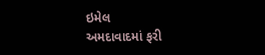ઇમેલ
અમદાવાદમાં ફરી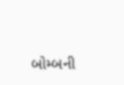બોમ્બની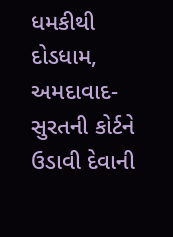ધમકીથી દોડધામ, અમદાવાદ-સુરતની કોર્ટને ઉડાવી દેવાની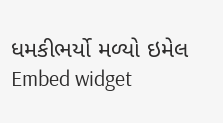ધમકીભર્યો મળ્યો ઇમેલ
Embed widget